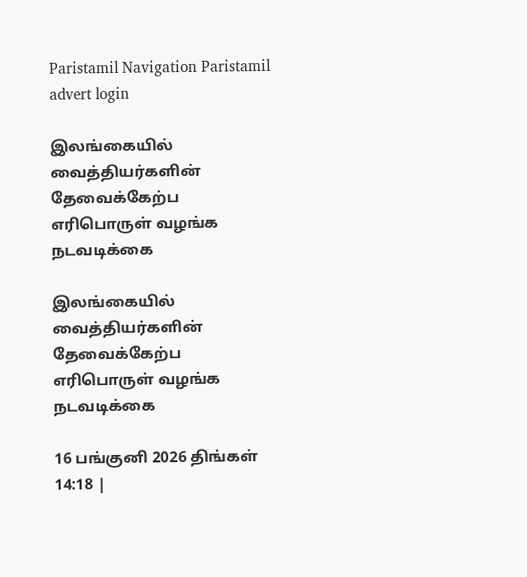Paristamil Navigation Paristamil advert login

இலங்கையில் வைத்தியர்களின் தேவைக்கேற்ப எரிபொருள் வழங்க நடவடிக்கை

இலங்கையில் வைத்தியர்களின் தேவைக்கேற்ப எரிபொருள் வழங்க நடவடிக்கை

16 பங்குனி 2026 திங்கள் 14:18 |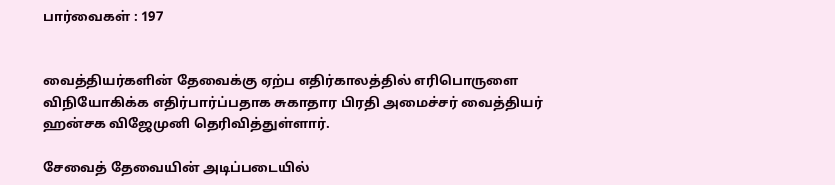பார்வைகள் : 197


வைத்தியர்களின் தேவைக்கு ஏற்ப எதிர்காலத்தில் எரிபொருளை விநியோகிக்க எதிர்பார்ப்பதாக சுகாதார பிரதி அமைச்சர் வைத்தியர் ஹன்சக விஜேமுனி தெரிவித்துள்ளார்.

சேவைத் தேவையின் அடிப்படையில்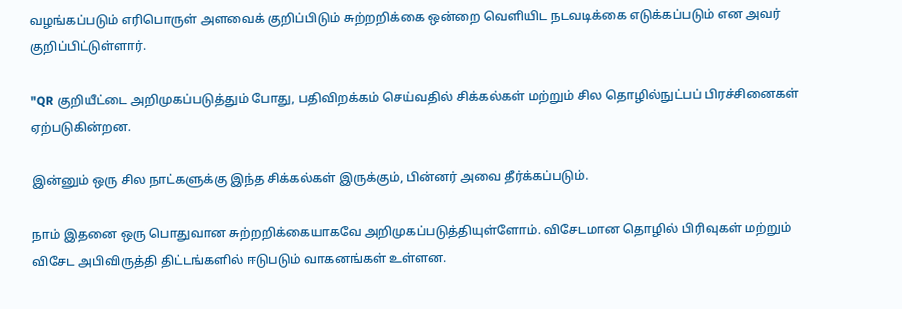வழங்கப்படும் எரிபொருள் அளவைக் குறிப்பிடும் சுற்றறிக்கை ஒன்றை வெளியிட நடவடிக்கை எடுக்கப்படும் என அவர் குறிப்பிட்டுள்ளார்.

"QR குறியீட்டை அறிமுகப்படுத்தும் போது, பதிவிறக்கம் செய்வதில் சிக்கல்கள் மற்றும் சில தொழில்நுட்பப் பிரச்சினைகள் ஏற்படுகின்றன.

இன்னும் ஒரு சில நாட்களுக்கு இந்த சிக்கல்கள் இருக்கும், பின்னர் அவை தீர்க்கப்படும்.

நாம் இதனை ஒரு பொதுவான சுற்றறிக்கையாகவே அறிமுகப்படுத்தியுள்ளோம். விசேடமான தொழில் பிரிவுகள் மற்றும் விசேட அபிவிருத்தி திட்டங்களில் ஈடுபடும் வாகனங்கள் உள்ளன.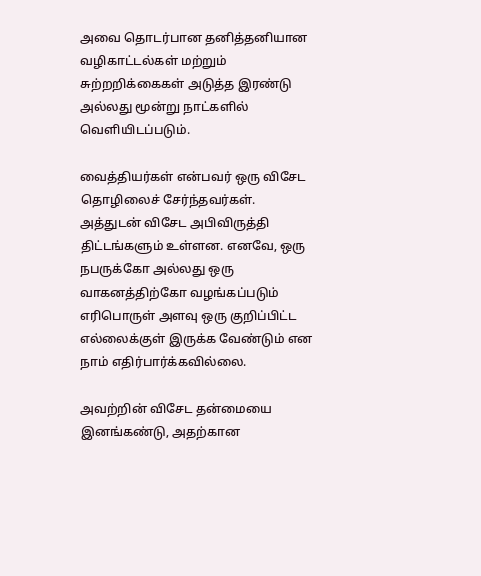அவை தொடர்பான தனித்தனியான வழிகாட்டல்கள் மற்றும் சுற்றறிக்கைகள் அடுத்த இரண்டு அல்லது மூன்று நாட்களில் வெளியிடப்படும்.

வைத்தியர்கள் என்பவர் ஒரு விசேட தொழிலைச் சேர்ந்தவர்கள். அத்துடன் விசேட அபிவிருத்தி திட்டங்களும் உள்ளன. எனவே, ஒரு நபருக்கோ அல்லது ஒரு வாகனத்திற்கோ வழங்கப்படும் எரிபொருள் அளவு ஒரு குறிப்பிட்ட எல்லைக்குள் இருக்க வேண்டும் என நாம் எதிர்பார்க்கவில்லை.

அவற்றின் விசேட தன்மையை இனங்கண்டு, அதற்கான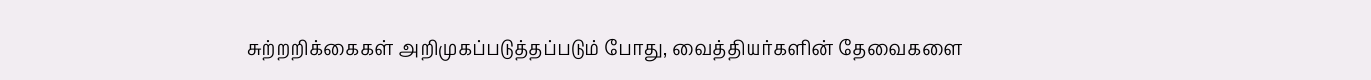சுற்றறிக்கைகள் அறிமுகப்படுத்தப்படும் போது, வைத்தியர்களின் தேவைகளை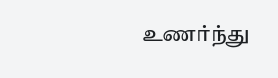உணர்ந்து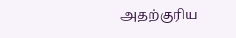அதற்குரிய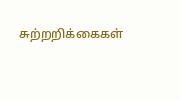சுற்றறிக்கைகள்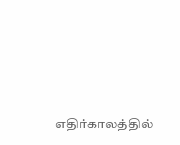எதிர்காலத்தில்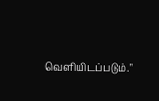வெளியிடப்படும்."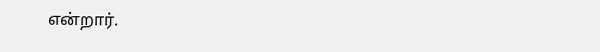என்றார்.